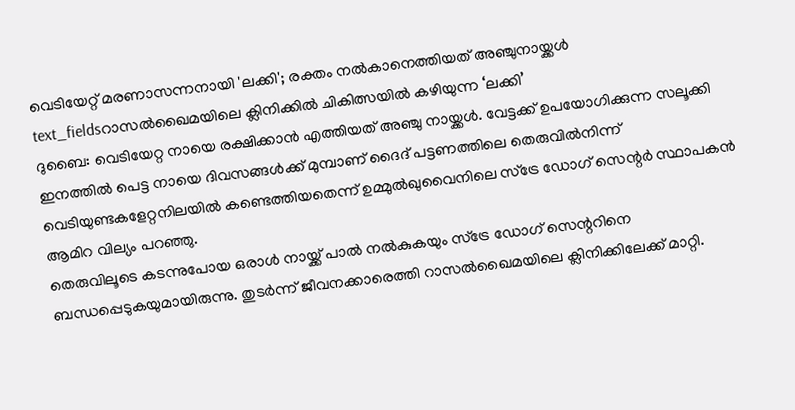വെടിയേറ്റ് മരണാസന്നനായി 'ലക്കി'; രക്തം നൽകാനെത്തിയത് അഞ്ചുനായ്ക്കൾ
text_fieldsറാസൽഖൈമയിലെ ക്ലിനിക്കിൽ ചികിത്സയിൽ കഴിയുന്ന ‘ലക്കി’
ദുബൈ: വെടിയേറ്റ നായെ രക്ഷിക്കാൻ എത്തിയത് അഞ്ചു നായ്ക്കൾ. വേട്ടക്ക് ഉപയോഗിക്കുന്ന സലൂക്കി ഇനത്തിൽ പെട്ട നായെ ദിവസങ്ങൾക്ക് മുമ്പാണ് ദൈദ് പട്ടണത്തിലെ തെരുവിൽനിന്ന് വെടിയുണ്ടകളേറ്റനിലയിൽ കണ്ടെത്തിയതെന്ന് ഉമ്മുൽഖുവൈനിലെ സ്ട്രേ ഡോഗ് സെന്റർ സ്ഥാപകൻ ആമിറ വില്യം പറഞ്ഞു.
തെരുവിലൂടെ കടന്നുപോയ ഒരാൾ നായ്ക്ക് പാൽ നൽകുകയും സ്ട്രേ ഡോഗ് സെന്ററിനെ ബന്ധപ്പെടുകയുമായിരുന്നു. തുടർന്ന് ജീവനക്കാരെത്തി റാസൽഖൈമയിലെ ക്ലിനിക്കിലേക്ക് മാറ്റി.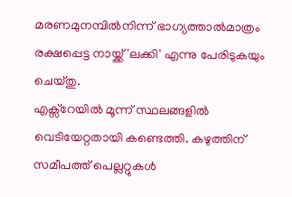മരണമുനമ്പിൽനിന്ന് ഭാഗ്യത്താൽമാത്രം രക്ഷപ്പെട്ട നായ്ക്ക് 'ലക്കി' എന്നു പേരിടുകയും ചെയ്തു.
എക്സ്റേയിൽ മൂന്ന് സ്ഥലങ്ങളിൽ വെടിയേറ്റതായി കണ്ടെത്തി. കഴുത്തിന് സമീപത്ത് പെല്ലറ്റുകൾ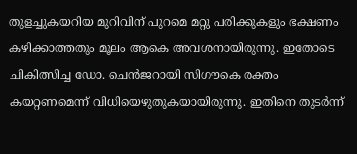തുളച്ചുകയറിയ മുറിവിന് പുറമെ മറ്റു പരിക്കുകളും ഭക്ഷണം കഴിക്കാത്തതും മൂലം ആകെ അവശനായിരുന്നു. ഇതോടെ ചികിത്സിച്ച ഡോ. ചെൻജറായി സിഗൗകെ രക്തം കയറ്റണമെന്ന് വിധിയെഴുതുകയായിരുന്നു. ഇതിനെ തുടർന്ന്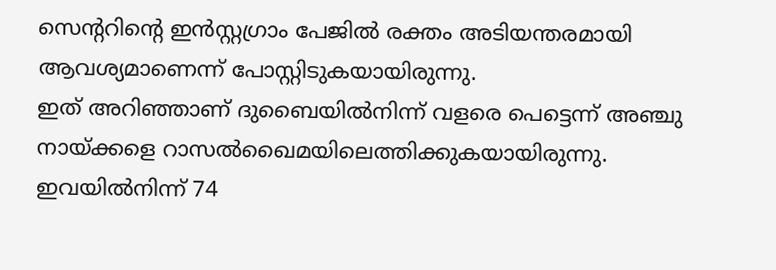സെന്ററിന്റെ ഇൻസ്റ്റഗ്രാം പേജിൽ രക്തം അടിയന്തരമായി ആവശ്യമാണെന്ന് പോസ്റ്റിടുകയായിരുന്നു.
ഇത് അറിഞ്ഞാണ് ദുബൈയിൽനിന്ന് വളരെ പെട്ടെന്ന് അഞ്ചു നായ്ക്കളെ റാസൽഖൈമയിലെത്തിക്കുകയായിരുന്നു. ഇവയിൽനിന്ന് 74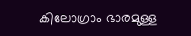കിലോഗ്രാം ഭാരമുള്ള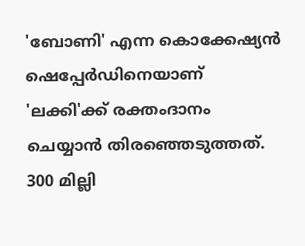'ബോണി' എന്ന കൊക്കേഷ്യൻ ഷെപ്പേർഡിനെയാണ് 'ലക്കി'ക്ക് രക്തംദാനം ചെയ്യാൻ തിരഞ്ഞെടുത്തത്. 300 മില്ലി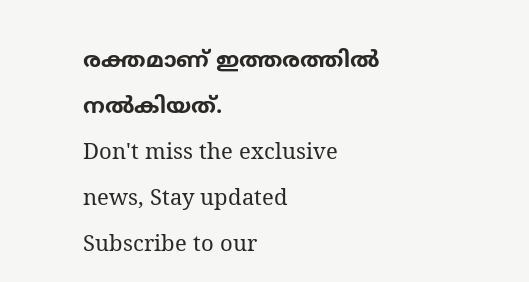രക്തമാണ് ഇത്തരത്തിൽ നൽകിയത്.
Don't miss the exclusive news, Stay updated
Subscribe to our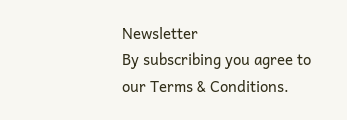Newsletter
By subscribing you agree to our Terms & Conditions.